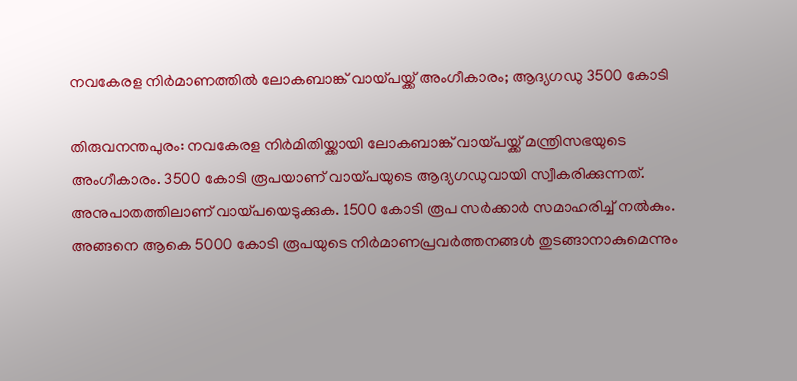നവകേരള നിര്‍മാണത്തില്‍ ലോകബാങ്ക് വായ്പയ്ക്ക് അംഗീകാരം; ആദ്യഗഡു 3500 കോടി

തിരുവനന്തപുരം: നവകേരള നിര്‍മിതിയ്ക്കായി ലോകബാങ്ക് വായ്പയ്ക്ക് മന്ത്രിസഭയുടെ അംഗീകാരം. 3500 കോടി രൂപയാണ് വായ്പയുടെ ആദ്യഗഡുവായി സ്വീകരിക്കുന്നത്. അനുപാതത്തിലാണ് വായ്പയെടുക്കുക. 1500 കോടി രൂപ സര്‍ക്കാര്‍ സമാഹരിച്ച്‌ നല്‍കും. അങ്ങനെ ആകെ 5000 കോടി രൂപയുടെ നിര്‍മാണപ്രവര്‍ത്തനങ്ങള്‍ തുടങ്ങാനാകുമെന്നും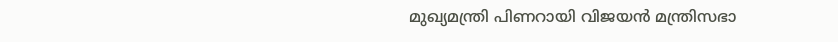മുഖ്യമന്ത്രി പിണറായി വിജയന്‍ മന്ത്രിസഭാ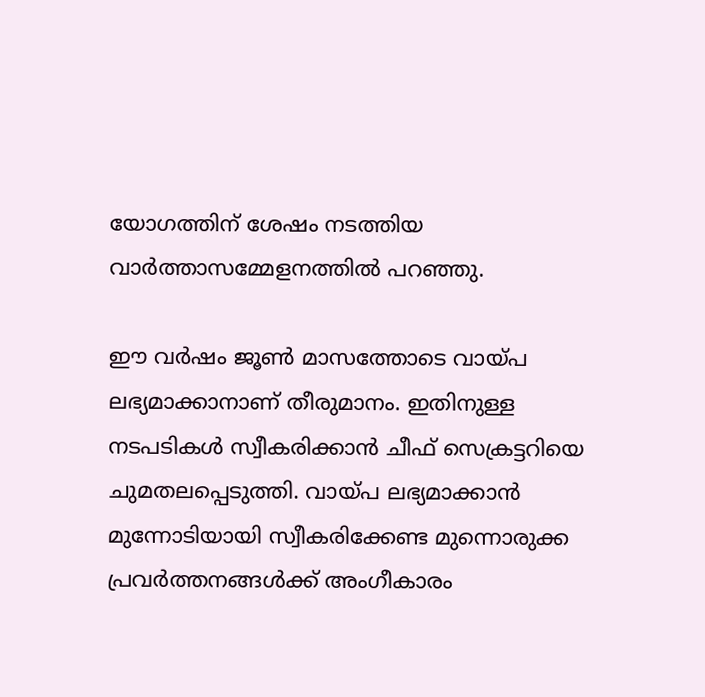യോഗത്തിന് ശേഷം നടത്തിയ വാര്‍ത്താസമ്മേളനത്തില്‍ പറഞ്ഞു.

ഈ വര്‍ഷം ജൂണ്‍ മാസത്തോടെ വായ്പ ലഭ്യമാക്കാനാണ് തീരുമാനം. ഇതിനുള്ള നടപടികള്‍ സ്വീകരിക്കാന്‍ ചീഫ് സെക്രട്ടറിയെ ചുമതലപ്പെടുത്തി. വായ്പ ലഭ്യമാക്കാന്‍ മുന്നോടിയായി സ്വീകരിക്കേണ്ട മുന്നൊരുക്ക പ്രവര്‍ത്തനങ്ങള്‍ക്ക് അംഗീകാരം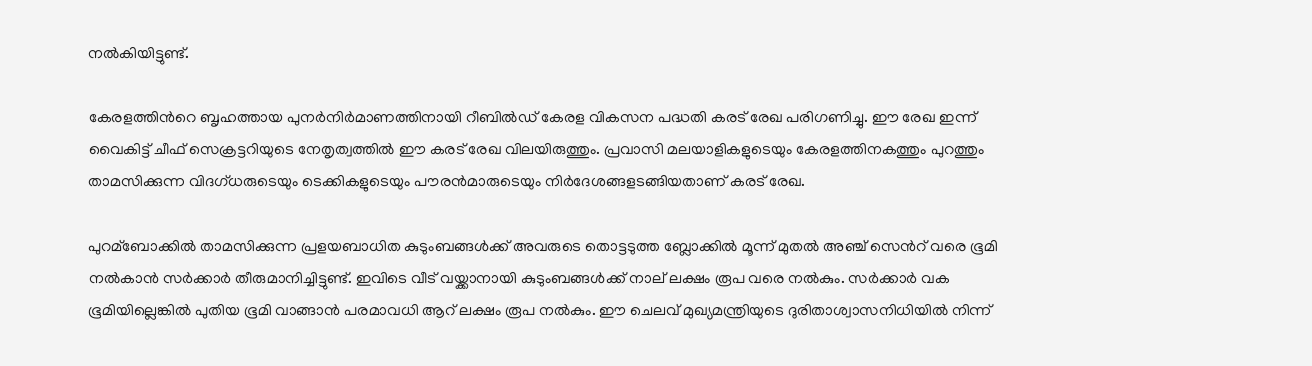നല്‍കിയിട്ടുണ്ട്.

കേരളത്തിന്‍റെ ബൃഹത്തായ പുനര്‍നിര്‍മാണത്തിനായി റീബില്‍ഡ് കേരള വികസന പദ്ധതി കരട് രേഖ പരിഗണിച്ചു. ഈ രേഖ ഇന്ന് വൈകിട്ട് ചീഫ് സെക്രട്ടറിയുടെ നേതൃത്വത്തില്‍ ഈ കരട് രേഖ വിലയിരുത്തും. പ്രവാസി മലയാളികളുടെയും കേരളത്തിനകത്തും പുറത്തും താമസിക്കുന്ന വിദഗ്ധരുടെയും ടെക്കികളുടെയും പൗരന്‍മാരുടെയും നിര്‍ദേശങ്ങളടങ്ങിയതാണ് കരട് രേഖ.

പുറമ്ബോക്കില്‍ താമസിക്കുന്ന പ്രളയബാധിത കുടുംബങ്ങള്‍ക്ക് അവരുടെ തൊട്ടടുത്ത ബ്ലോക്കില്‍ മൂന്ന് മുതല്‍ അഞ്ച് സെന്‍റ് വരെ ഭൂമി നല്‍കാന്‍ സര്‍ക്കാര്‍ തീരുമാനിച്ചിട്ടുണ്ട്. ഇവിടെ വീട് വയ്ക്കാനായി കുടുംബങ്ങള്‍ക്ക് നാല് ലക്ഷം രൂപ വരെ നല്‍കും. സര്‍ക്കാര്‍ വക ഭൂമിയില്ലെങ്കില്‍ പുതിയ ഭൂമി വാങ്ങാന്‍ പരമാവധി ആറ് ലക്ഷം രൂപ നല്‍കും. ഈ ചെലവ് മുഖ്യമന്ത്രിയുടെ ദുരിതാശ്വാസനിധിയില്‍ നിന്ന്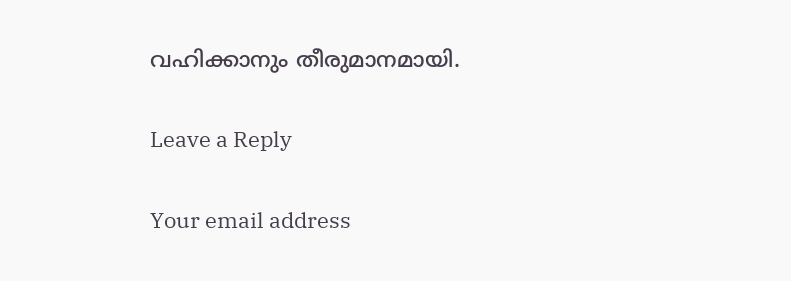വഹിക്കാനും തീരുമാനമായി.

Leave a Reply

Your email address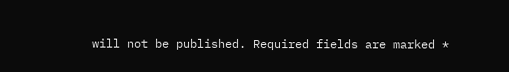will not be published. Required fields are marked *